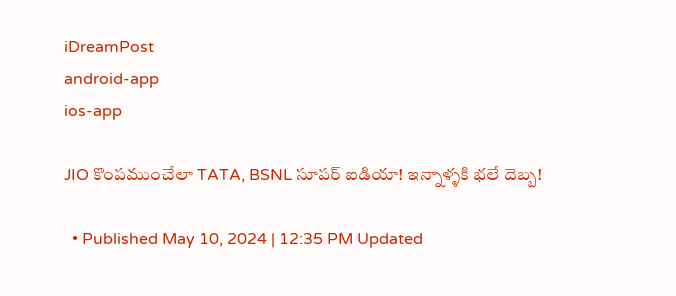iDreamPost
android-app
ios-app

JIO కొంపముంచేలా TATA, BSNL సూపర్ ఐడియా! ఇన్నాళ్ళకి భలే దెబ్బ!

  • Published May 10, 2024 | 12:35 PM Updated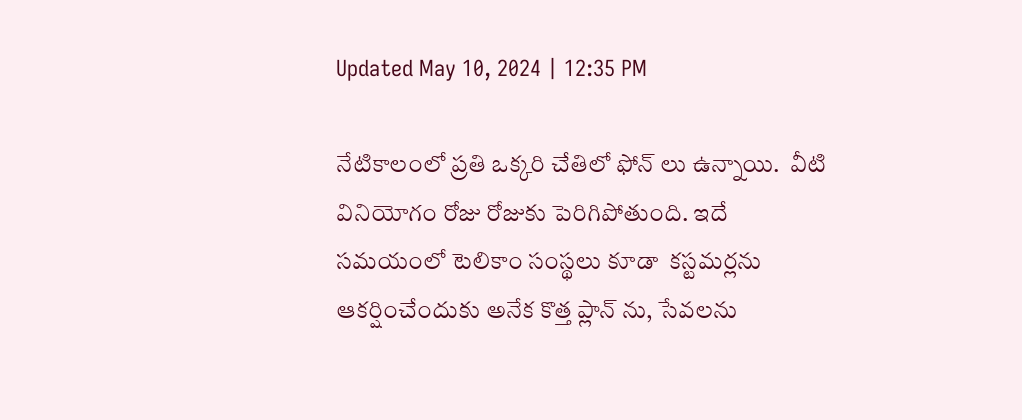Updated May 10, 2024 | 12:35 PM

నేటికాలంలో ప్రతి ఒక్కరి చేతిలో ఫోన్ లు ఉన్నాయి.  వీటి వినియోగం రోజు రోజుకు పెరిగిపోతుంది. ఇదే సమయంలో టెలికాం సంస్థలు కూడా  కస్టమర్లను ఆకర్షించేందుకు అనేక కొత్త ప్లాన్ ను, సేవలను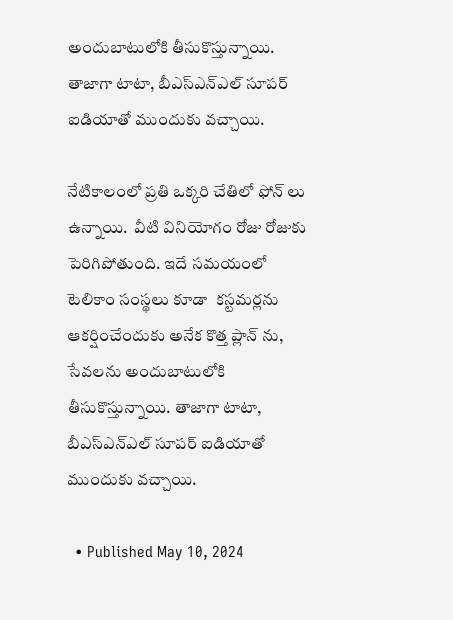అందుబాటులోకి తీసుకొస్తున్నాయి. తాజాగా టాటా, బీఎస్ఎన్ఎల్ సూపర్ ఐడియాతో ముందుకు వచ్చాయి.

నేటికాలంలో ప్రతి ఒక్కరి చేతిలో ఫోన్ లు ఉన్నాయి.  వీటి వినియోగం రోజు రోజుకు పెరిగిపోతుంది. ఇదే సమయంలో టెలికాం సంస్థలు కూడా  కస్టమర్లను ఆకర్షించేందుకు అనేక కొత్త ప్లాన్ ను, సేవలను అందుబాటులోకి తీసుకొస్తున్నాయి. తాజాగా టాటా, బీఎస్ఎన్ఎల్ సూపర్ ఐడియాతో ముందుకు వచ్చాయి.

  • Published May 10, 2024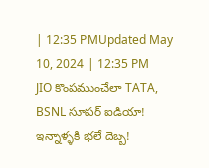| 12:35 PMUpdated May 10, 2024 | 12:35 PM
JIO కొంపముంచేలా TATA, BSNL సూపర్ ఐడియా! ఇన్నాళ్ళకి భలే దెబ్బ!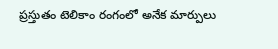ప్రస్తుతం టెలికాం రంగంలో అనేక మార్పులు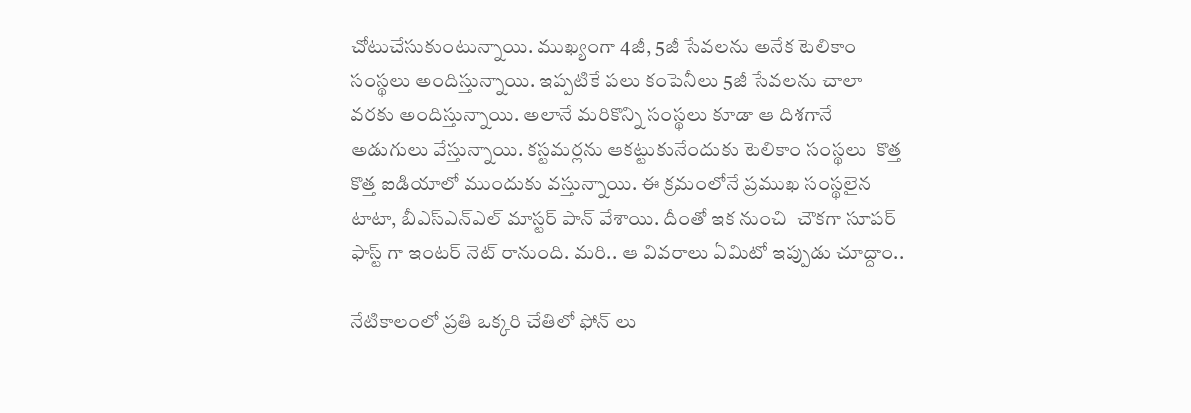చోటుచేసుకుంటున్నాయి. ముఖ్యంగా 4జీ, 5జీ సేవలను అనేక టెలికాం సంస్థలు అందిస్తున్నాయి. ఇప్పటికే పలు కంపెనీలు 5జీ సేవలను చాలా వరకు అందిస్తున్నాయి. అలానే మరికొన్ని సంస్థలు కూడా ఆ దిశగానే అడుగులు వేస్తున్నాయి. కస్టమర్లను ఆకట్టుకునేందుకు టెలికాం సంస్థలు  కొత్త కొత్త ఐడియాలో ముందుకు వస్తున్నాయి. ఈ క్రమంలోనే ప్రముఖ సంస్థలైన టాటా, బీఎస్ఎన్ఎల్ మాస్టర్ పాన్ వేశాయి. దీంతో ఇక నుంచి  చౌకగా సూపర్ ఫాస్ట్ గా ఇంటర్ నెట్ రానుంది. మరి.. ఆ వివరాలు ఏమిటో ఇప్పుడు చూద్దాం..

నేటికాలంలో ప్రతి ఒక్కరి చేతిలో ఫోన్ లు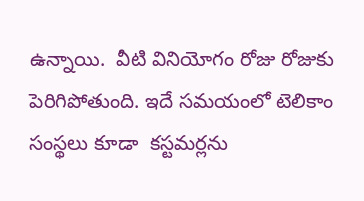ఉన్నాయి.  వీటి వినియోగం రోజు రోజుకు పెరిగిపోతుంది. ఇదే సమయంలో టెలికాం సంస్థలు కూడా  కస్టమర్లను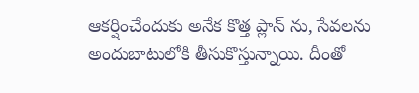ఆకర్షించేందుకు అనేక కొత్త ప్లాన్ ను, సేవలను అందుబాటులోకి తీసుకొస్తున్నాయి. దీంతో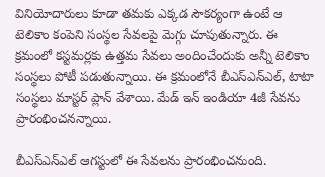వినియోదారులు కూడా తమకు ఎక్కడ సౌకర్యంగా ఉంటే ఆ టెలికాం కంపెని సంస్థల సేవలపై మెగ్గు చూపుతున్నారు. ఈ క్రమంలో కస్టమర్లకు ఉత్తమ సేవలు అందించేందుకు అన్నీ టెలికాం సంస్థలు పోటీ పడుతున్నాయి. ఈ క్రమంలోనే బీఎస్ఎన్ఎల్, టాటా సంస్థలు మాస్టర్ ప్లాన్ వేశాయి. మేడ్ ఇన్ ఇండియా 4జీ సేవను ప్రారంభించనన్నాయి.

బీఎస్ఎన్ఎల్ ఆగస్టులో ఈ సేవలను ప్రారంభించనుంది.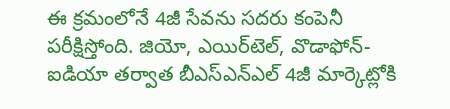ఈ క్రమంలోనే 4జీ సేవను సదరు కంపెనీ పరీక్షిస్తోంది. జియో, ఎయిర్‌టెల్, వొడాఫోన్-ఐడియా తర్వాత బీఎస్‌ఎన్‌ఎల్‌ 4జీ మార్కెట్లోకి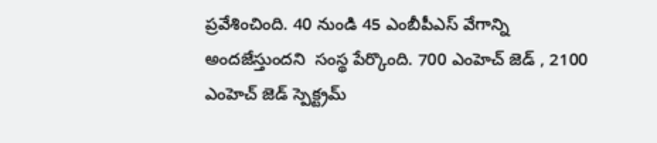ప్రవేశించింది. 40 నుండి 45 ఎంబీపీఎస్ వేగాన్ని అందజేస్తుందని  సంస్థ పేర్కొంది. 700 ఎంహెచ్ జెడ్ , 2100 ఎంహెచ్ జెడ్ స్పెక్ట్రమ్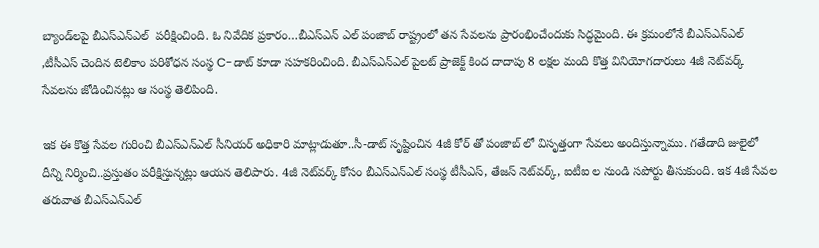బ్యాండ్‌లపై బీఎస్ఎన్ఎల్  పరీక్షించింది. ఓ నివేదిక ప్రకారం…బీఎస్ఎన్ ఎల్ పంజాబ్ రాష్ట్రంలో తన సేవలను ప్రారంభించేందుకు సిద్ధమైంది. ఈ క్రమంలోనే బీఎస్‌ఎన్‌ఎల్‌ ,టీసీఎస్ చెందిన టెలికాం పరిశోధన సంస్థ C-డాట్‌ కూడా సహకరించింది. బీఎస్‌ఎన్‌ఎల్‌ పైలట్ ప్రాజెక్ట్‌ కింద దాదాపు 8 లక్షల మంది కొత్త వినియోగదారులు 4జీ నెట్‌వర్క్‌ సేవలను జోడించినట్లు ఆ సంస్థ తెలిపింది.

ఇక ఈ కొత్త సేవల గురించి బీఎస్ఎన్ఎల్ సీనియర్ అధికారి మాట్లాడుతూ..సీ-డాట్ సృష్టించిన 4జీ కోర్ తో పంజాబ్ లో విసృత్తంగా సేవలు అందిస్తున్నాము. గతేడాది జులైలో దీన్ని నిర్మించి..ప్రస్తుతం పరీక్షిస్తున్నట్లు ఆయన తెలిపారు. 4జీ నెట్‌వర్క్ కోసం బీఎస్‌ఎన్‌ఎల్‌ సంస్థ టీసీఎస్‌, తేజస్‌ నెట్‌వర్క్‌, ఐటీఐ ల నుండి సపోర్టు తీసుకుంది. ఇక 4జీ సేవల తరువాత బీఎస్ఎన్ఎల్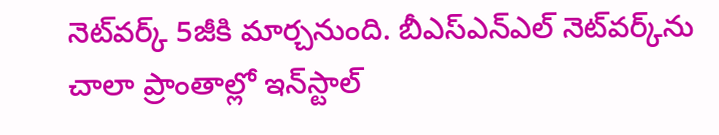నెట్‌వర్క్ 5జీకి మార్చనుంది. బీఎస్‌ఎన్‌ఎల్ నెట్‌వర్క్‌ను చాలా ప్రాంతాల్లో ఇన్‌స్టాల్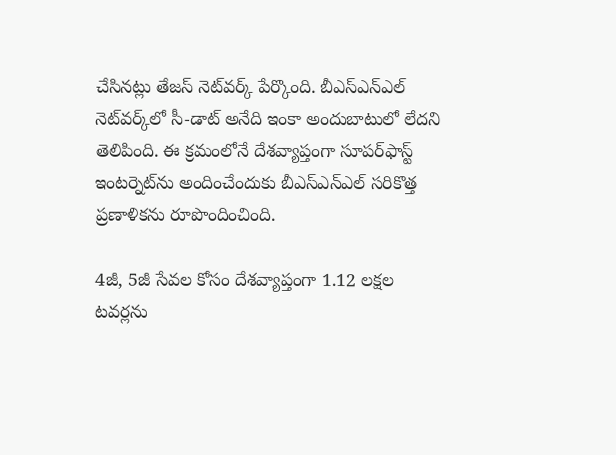చేసినట్లు తేజస్ నెట్‌వర్క్ పేర్కొంది. బీఎస్‌ఎన్‌ఎల్‌ నెట్‌వర్క్‌లో సీ-డాట్ అనేది ఇంకా అందుబాటులో లేదని తెలిపింది. ఈ క్రమంలోనే దేశవ్యాప్తంగా సూపర్‌ఫాస్ట్ ఇంటర్నెట్‌ను అందించేందుకు బీఎస్‌ఎన్‌ఎల్‌ సరికొత్త ప్రణాళికను రూపొందించింది.

4జీ, 5జీ సేవల కోసం దేశవ్యాప్తంగా 1.12 లక్షల టవర్లను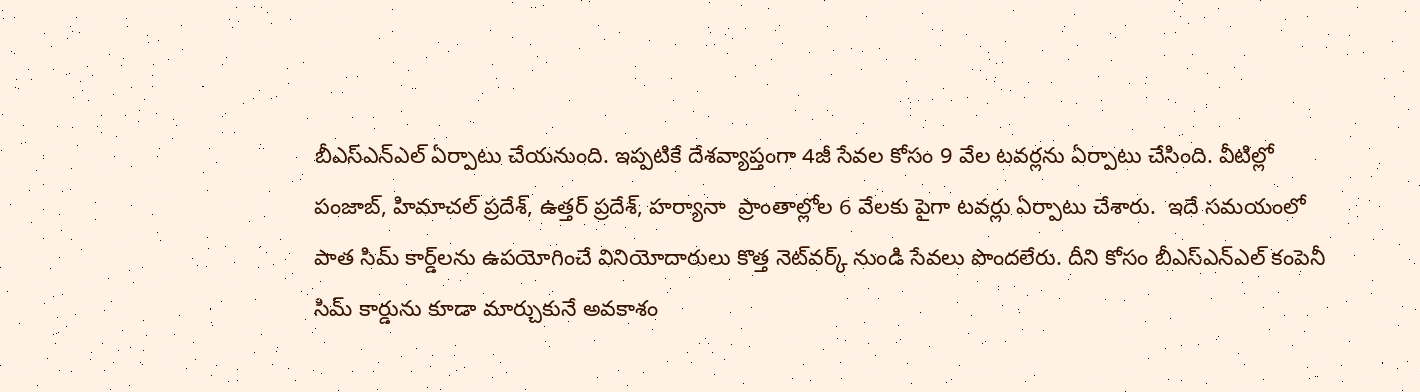బీఎస్ఎన్ఎల్ ఏర్పాటు చేయనుంది. ఇప్పటికే దేశవ్యాప్తంగా 4జీ సేవల కోసం 9 వేల టవర్లను ఏర్పాటు చేసింది. వీటిల్లో పంజాబ్, హిమాచల్ ప్రదేశ్, ఉత్తర్ ప్రదేశ్, హర్యానా  ప్రాంతాల్లోల 6 వేలకు పైగా టవర్లు ఏర్పాటు చేశారు.  ఇదే సమయంలో పాత సిమ్‌ కార్డ్‌లను ఉపయోగించే వినియోదారులు కొత్త నెట్‌వర్క్ నుండి సేవలు పొందలేరు. దీని కోసం బీఎస్ఎన్ఎల్ కంపెనీ సిమ్ కార్డును కూడా మార్చుకునే అవకాశం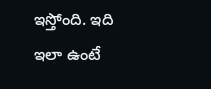ఇస్తోంది. ఇది ఇలా ఉంటే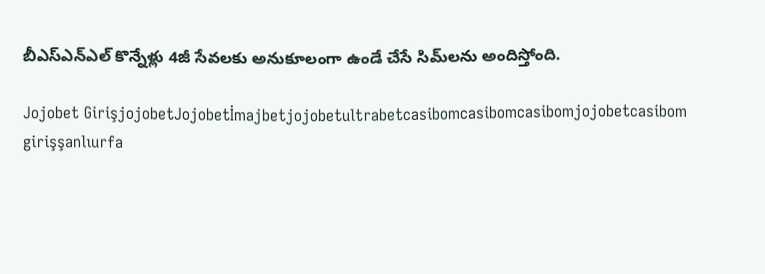బీఎస్ఎన్ఎల్ కొన్నేళ్లు 4జీ సేవలకు అనుకూలంగా ఉండే చేసే సిమ్‌లను అందిస్తోంది.

Jojobet GirişjojobetJojobetİmajbetjojobetultrabetcasibomcasibomcasibomjojobetcasibom girişşanlıurfa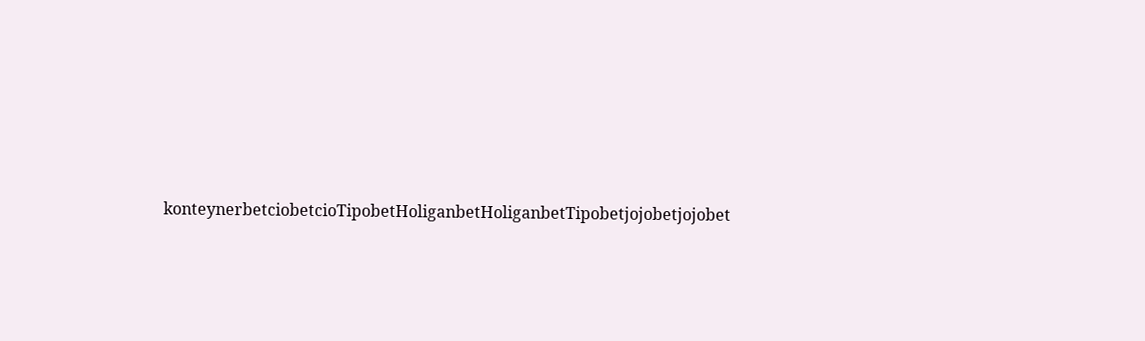konteynerbetciobetcioTipobetHoliganbetHoliganbetTipobetjojobetjojobet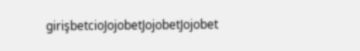girişbetcioJojobetJojobetJojobet